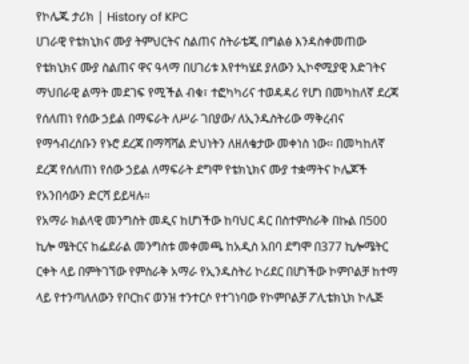የኮሌጁ ታሪክ | History of KPC
ሀገራዊ የቴክኒክና ሙያ ትምህርትና ስልጠና ስትራቴጂ በግልፅ እንዳስቀመጠው የቴክኒክና ሙያ ስልጠና ዋና ዓላማ በሀገሪቱ እየተካሄደ ያለውን ኢኮኖሚያዊ እድገትና ማህበራዊ ልማት መደገፍ የሚችል ብቁ፣ ተፎካካሪና ተወዳዳሪ የሆነ በመካከለኛ ደረጃ የሰለጠነ የሰው ኃይል በማፍራት ለሥራ ገበያው/ ለኢንዱስትሪው ማቅረብና የማኅብረሰቡን የኑሮ ደረጃ በማሻሻል ድህነትን ለዘለቄታው መቀነስ ነው፡፡ በመካከለኛ ደረጃ የሰለጠነ የሰው ኃይል ለማፍራት ደግሞ የቴክኒክና ሙያ ተቋማትና ኮሌጆች የአንበሳውን ድርሻ ይይዛሉ።
የአማራ ክልላዊ መንግስት መዲና ከሆነችው ከባህር ዳር በስተምስራቅ በኩል በ500 ኪሎ ሜትርና ከፌደራል መንግስቱ መቀመጫ ከአዲስ አበባ ደግሞ በ377 ኪሎሜትር ርቀት ላይ በምትገኘው የምስራቅ አማራ የኢንዱስትሪ ኮሪደር በሆነችው ኮምቦልቻ ከተማ ላይ የተንጣለለውን የቦርከና ወንዝ ተንተርሶ የተገነባው የኮምቦልቻ ፖሊቴክኒክ ኮሌጅ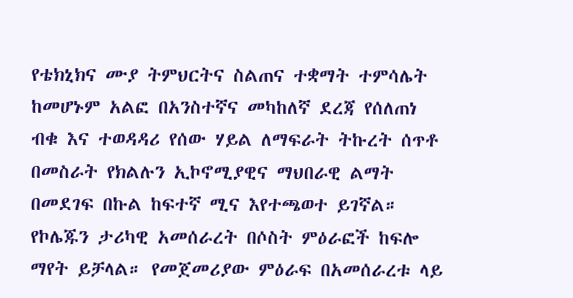የቴክኒክና ሙያ ትምህርትና ስልጠና ተቋማት ተምሳሌት ከመሆኑም አልፎ በአንስተኛና መካከለኛ ደረጃ የሰለጠነ ብቁ እና ተወዳዳሪ የሰው ሃይል ለማፍራት ትኩረት ሰጥቶ በመስራት የክልሉን ኢኮኖሚያዊና ማህበራዊ ልማት በመደገፍ በኩል ከፍተኛ ሚና እየተጫወተ ይገኛል።
የኮሌጁን ታሪካዊ አመሰራረት በሶስት ምዕራፎች ከፍሎ ማየት ይቻላል። የመጀመሪያው ምዕራፍ በአመሰራረቱ ላይ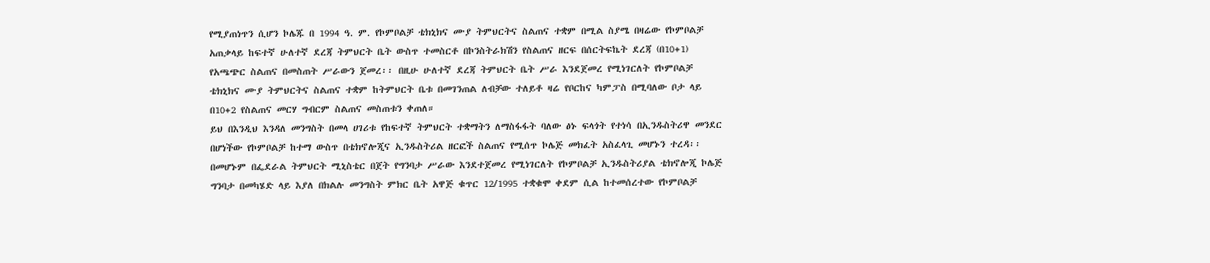የሚያጠነጥን ሲሆን ኮሌጁ በ 1994 ዓ. ም. የኮምቦልቻ ቴክኒክና ሙያ ትምህርትና ስልጠና ተቋም በሚል ስያሜ በዛሬው የኮምቦልቻ አጠቃላይ ከፍተኛ ሁለተኛ ደረጃ ትምህርት ቤት ውስጥ ተመስርቶ በኮንስትራክሽን የስልጠና ዘርፍ በሰርትፍኬት ደረጃ (በ10+1) የአጫጭር ስልጠና በመስጠት ሥራውን ጀመረ፡፡ በዚሁ ሁለተኛ ደረጃ ትምህርት ቤት ሥራ እንደጀመረ የሚነገርለት የኮምቦልቻ ቴክኒክና ሙያ ትምህርትና ስልጠና ተቋም ከትምህርት ቤቱ በመገንጠል ለብቻው ተለይቶ ዛሬ የቦርከና ካምፓስ በሚባለው ቦታ ላይ በ10+2 የስልጠና መርሃ ግብርም ስልጠና መስጠቱን ቀጠለ።
ይህ በእንዲህ እንዳለ መንግስት በመላ ሀገሪቱ የከፍተኛ ትምህርት ተቋማትን ለማስፋፋት ባለው ፅኑ ፍላጎት የተነሳ በኢንዱስትሪዋ መንደር በሆነችው የኮምቦልቻ ከተማ ውስጥ በቴክኖሎጂና ኢንዱስትሪል ዘርፎች ስልጠና የሚሰጥ ኮሌጅ መክፈት አስፈላጊ መሆኑን ተረዳ፡፡ በመሆኑም በፌደራል ትምህርት ሚኒስቴር በጀት የግንባታ ሥራው እንደተጀመረ የሚነገርለት የኮምቦልቻ ኢንዱስትሪያል ቴክኖሎጂ ኮሌጅ ግንባታ በመካሄድ ላይ እያለ በክልሉ መንግስት ምክር ቤት አዋጅ ቁጥር 12/1995 ተቋቁሞ ቀደም ሲል ከተመሰረተው የኮምቦልቻ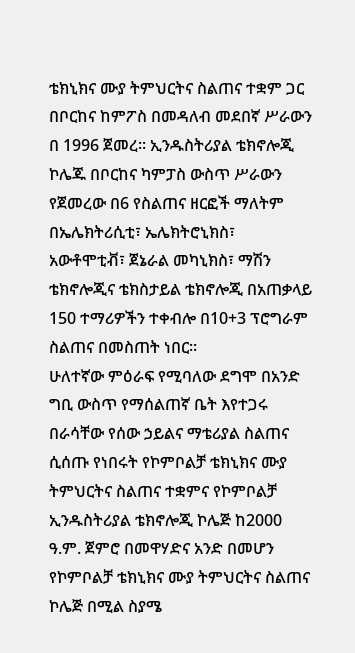ቴክኒክና ሙያ ትምህርትና ስልጠና ተቋም ጋር በቦርከና ከምፖስ በመዳለብ መደበኛ ሥራውን በ 1996 ጀመረ፡፡ ኢንዱስትሪያል ቴክኖሎጂ ኮሌጁ በቦርከና ካምፓስ ውስጥ ሥራውን የጀመረው በ6 የስልጠና ዘርፎች ማለትም በኤሌክትሪሲቲ፣ ኤሌክትሮኒክስ፣ አውቶሞቲቭ፣ ጀኔራል መካኒክስ፣ ማሽን ቴክኖሎጂና ቴክስታይል ቴክኖሎጂ በአጠቃላይ 150 ተማሪዎችን ተቀብሎ በ10+3 ፕሮግራም ስልጠና በመስጠት ነበር።
ሁለተኛው ምዕራፍ የሚባለው ደግሞ በአንድ ግቢ ውስጥ የማሰልጠኛ ቤት እየተጋሩ በራሳቸው የሰው ኃይልና ማቴሪያል ስልጠና ሲሰጡ የነበሩት የኮምቦልቻ ቴክኒክና ሙያ ትምህርትና ስልጠና ተቋምና የኮምቦልቻ ኢንዱስትሪያል ቴክኖሎጂ ኮሌጅ ከ2000 ዓ.ም. ጀምሮ በመዋሃድና አንድ በመሆን የኮምቦልቻ ቴክኒክና ሙያ ትምህርትና ስልጠና ኮሌጅ በሚል ስያሜ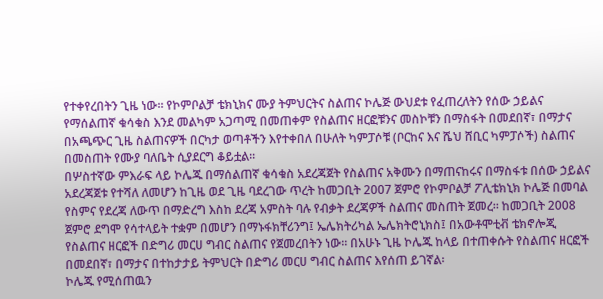የተቀየረበትን ጊዜ ነው። የኮምቦልቻ ቴክኒክና ሙያ ትምህርትና ስልጠና ኮሌጅ ውህደቱ የፈጠረለትን የሰው ኃይልና የማሰልጠኛ ቁሳቁስ እንደ መልካም አጋጣሚ በመጠቀም የስልጠና ዘርፎቹንና መስኮቹን በማስፋት በመደበኛ፣ በማታና በአጫጭር ጊዜ ስልጠናዎች በርካታ ወጣቶችን እየተቀበለ በሁለት ካምፓሶቹ (ቦርከና እና ሼህ ሸቢር ካምፓሶች) ስልጠና በመስጠት የሙያ ባለቤት ሲያደርግ ቆይቷል፡፡
በሦስተኛው ምእራፍ ላይ ኮሌጁ በማሰልጠኛ ቁሳቁስ አደረጃጀት የስልጠና አቅሙን በማጠናከሩና በማስፋቱ በሰው ኃይልና አደረጃጀቱ የተሻለ ለመሆን ከጊዜ ወደ ጊዜ ባደረገው ጥረት ከመጋቢት 2007 ጀምሮ የኮምቦልቻ ፖሊቴክኒክ ኮሌጅ በመባል የስምና የደረጃ ለውጥ በማድረግ እስከ ደረጃ አምስት ባሉ የብቃት ደረጃዎች ስልጠና መስጠት ጀመረ፡፡ ከመጋቢት 2008 ጀምሮ ደግሞ የሳተላይት ተቋም በመሆን በማኑፋክቸሪንግ፤ ኤሌክትሪካል ኤሌክትሮኒክስ፤ በአውቶሞቲቭ ቴክኖሎጂ የስልጠና ዘርፎች በድግሪ መርሀ ግብር ስልጠና የጀመረበትን ነው፡፡ በአሁኑ ጊዜ ኮሌጁ ከላይ በተጠቀሱት የስልጠና ዘርፎች በመደበኛ፣ በማታና በተከታታይ ትምህርት በድግሪ መርሀ ግብር ስልጠና እየሰጠ ይገኛል፡
ኮሌጁ የሚሰጠዉን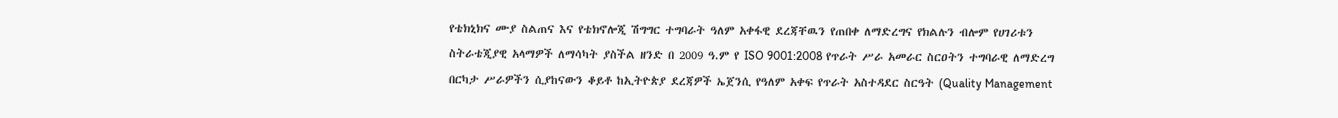የቴክኒክና ሙያ ስልጠና እና የቴክኖሎጂ ሽግግር ተግባራት ዓለም አቀፋዊ ደረጃቸዉን የጠበቀ ለማድረግና የክልሉን ብሎም የሀገሪቱን ስትራቴጂያዊ አላማዎች ለማሳካት ያስችል ዘንድ በ 2009 ዓ.ም የ ISO 9001:2008 የጥራት ሥራ አመራር ስርዐትን ተግባራዊ ለማድረግ በርካታ ሥራዎችን ሲያከናውን ቆይቶ ከኢትዮጵያ ደረጃዎች ኤጀንሲ የዓለም አቀፍ የጥራት አስተዳደር ስርዓት (Quality Management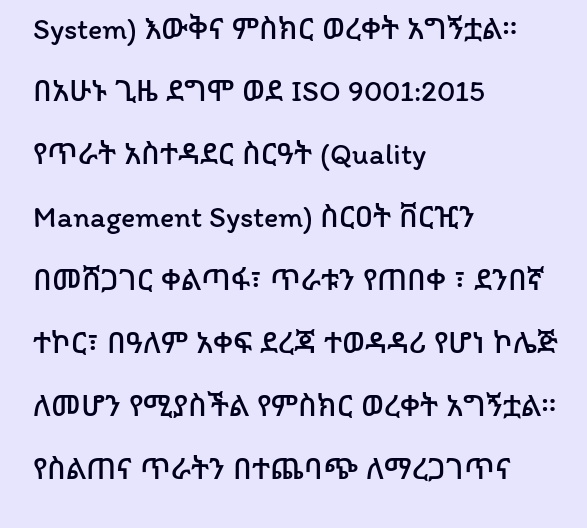System) እውቅና ምስክር ወረቀት አግኝቷል። በአሁኑ ጊዜ ደግሞ ወደ ISO 9001:2015 የጥራት አስተዳደር ስርዓት (Quality Management System) ስርዐት ቨርዢን በመሸጋገር ቀልጣፋ፣ ጥራቱን የጠበቀ ፣ ደንበኛ ተኮር፣ በዓለም አቀፍ ደረጃ ተወዳዳሪ የሆነ ኮሌጅ ለመሆን የሚያስችል የምስክር ወረቀት አግኝቷል። የስልጠና ጥራትን በተጨባጭ ለማረጋገጥና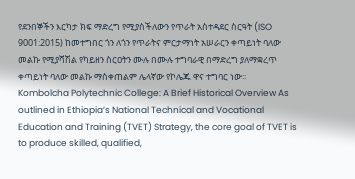የደንበኞችን እርካታ ክፍ ማድረግ የሚያስችለውን የጥራት አስተዳደር ስርዓት (ISO 9001:2015) ከመተግበር ጎን ለጎን የጥራትና ምርታማነት አሠራርን ቀጣይነት ባለው መልኩ የሚያሻሽል የካይዘን ስርዐትን ሙሉ በሙሉ ተግባራዊ በማድረግ ያለማቋረጥ ቀጣይነት ባለው መልኩ ማስቀጠልም ሌላኛው የኮሌጁ ዋና ተግባር ነው፡፡
Kombolcha Polytechnic College: A Brief Historical Overview As outlined in Ethiopia’s National Technical and Vocational Education and Training (TVET) Strategy, the core goal of TVET is to produce skilled, qualified,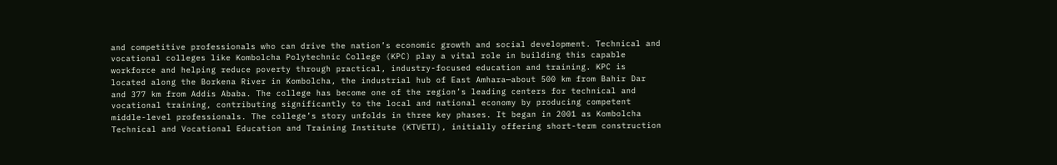and competitive professionals who can drive the nation’s economic growth and social development. Technical and vocational colleges like Kombolcha Polytechnic College (KPC) play a vital role in building this capable workforce and helping reduce poverty through practical, industry-focused education and training. KPC is located along the Borkena River in Kombolcha, the industrial hub of East Amhara—about 500 km from Bahir Dar and 377 km from Addis Ababa. The college has become one of the region’s leading centers for technical and vocational training, contributing significantly to the local and national economy by producing competent middle-level professionals. The college’s story unfolds in three key phases. It began in 2001 as Kombolcha Technical and Vocational Education and Training Institute (KTVETI), initially offering short-term construction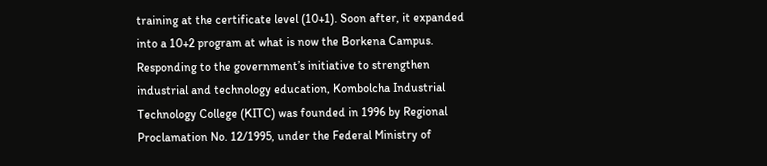training at the certificate level (10+1). Soon after, it expanded into a 10+2 program at what is now the Borkena Campus. Responding to the government’s initiative to strengthen industrial and technology education, Kombolcha Industrial Technology College (KITC) was founded in 1996 by Regional Proclamation No. 12/1995, under the Federal Ministry of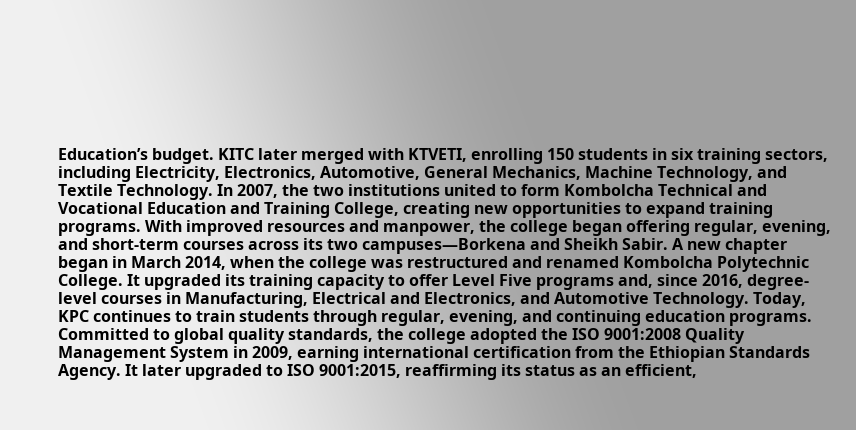Education’s budget. KITC later merged with KTVETI, enrolling 150 students in six training sectors, including Electricity, Electronics, Automotive, General Mechanics, Machine Technology, and Textile Technology. In 2007, the two institutions united to form Kombolcha Technical and Vocational Education and Training College, creating new opportunities to expand training programs. With improved resources and manpower, the college began offering regular, evening, and short-term courses across its two campuses—Borkena and Sheikh Sabir. A new chapter began in March 2014, when the college was restructured and renamed Kombolcha Polytechnic College. It upgraded its training capacity to offer Level Five programs and, since 2016, degree-level courses in Manufacturing, Electrical and Electronics, and Automotive Technology. Today, KPC continues to train students through regular, evening, and continuing education programs. Committed to global quality standards, the college adopted the ISO 9001:2008 Quality Management System in 2009, earning international certification from the Ethiopian Standards Agency. It later upgraded to ISO 9001:2015, reaffirming its status as an efficient,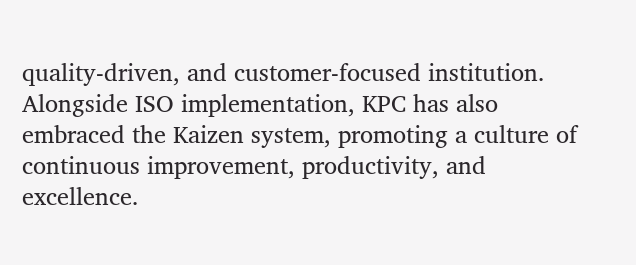quality-driven, and customer-focused institution. Alongside ISO implementation, KPC has also embraced the Kaizen system, promoting a culture of continuous improvement, productivity, and excellence.